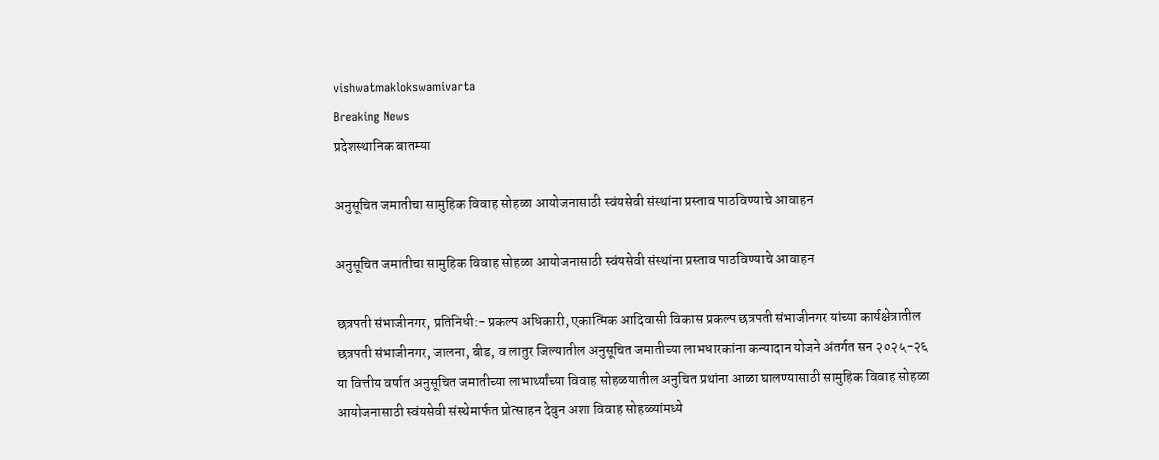vishwatmaklokswamivarta
Breaking News
प्रदेशस्थानिक बातम्या

अनुसूचित जमातीचा सामुहिक विवाह सोहळा आयोजनासाठी स्वंयसेवी संस्थांना प्रस्ताव पाठविण्याचे आवाहन

अनुसूचित जमातीचा सामुहिक विवाह सोहळा आयोजनासाठी स्वंयसेवी संस्थांना प्रस्ताव पाठविण्याचे आवाहन

छत्रपती संभाजीनगर, प्रतिनिधी:- प्रकल्प अधिकारी, एकात्मिक आदिवासी विकास प्रकल्प छत्रपती संभाजीनगर यांच्या कार्यक्षेत्रातील छत्रपती संभाजीनगर, जालना, बीड, व लातुर जिल्यातील अनुसूचित जमातीच्या लाभधारकांना कन्यादान योजने अंतर्गत सन २०२५-२६ या वित्तीय वर्षात अनुसूचित जमातीच्या लाभार्थ्यांच्या विवाह सोहळयातील अनुचित प्रथांना आळा घालण्यासाठी सामुहिक विवाह सोहळा आयोजनासाठी स्वंयसेवी संस्थेमार्फत प्रोत्साहन देवुन अशा विवाह सोहळ्यांमध्ये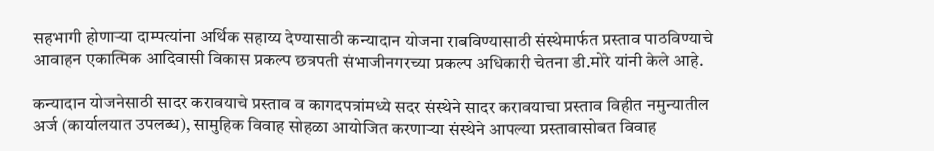सहभागी होणाऱ्या दाम्पत्यांना अर्थिक सहाय्य देण्यासाठी कन्यादान योजना राबविण्यासाठी संस्थेमार्फत प्रस्ताव पाठविण्याचे आवाहन एकात्मिक आदिवासी विकास प्रकल्प छत्रपती संभाजीनगरच्या प्रकल्प अधिकारी चेतना डी.मोरे यांनी केले आहे.

कन्यादान योजनेसाठी सादर करावयाचे प्रस्ताव व कागदपत्रांमध्ये सदर संस्थेने सादर करावयाचा प्रस्ताव विहीत नमुन्यातील अर्ज (कार्यालयात उपलब्ध), सामुहिक विवाह सोहळा आयोजित करणाऱ्या संस्थेने आपल्या प्रस्तावासोबत विवाह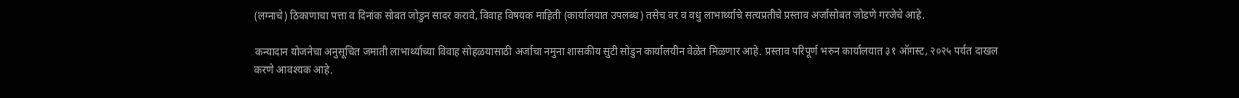(लग्नाचे) ठिकाणाचा पत्ता व दिनांक सोबत जोडुन सादर करावे, विवाह विषयक माहिती (कार्यालयात उपलब्ध) तसेच वर व वधु लाभार्थ्याचे सत्यप्रतीचे प्रस्ताव अर्जासोबत जोडणे गरजेचे आहे.

कन्यादान योजनेचा अनुसूचित जमाती लाभार्थ्याच्या विवाह सोहळयासाठी अर्जाचा नमुना शासकीय सुटी सोडुन कार्यालयीन वेळेत मिळणार आहे. प्रस्ताव परिपूर्ण भरुन कार्यालयात ३१ ऑगस्ट, २०२५ पर्यत दाखल करणे आवश्यक आहे.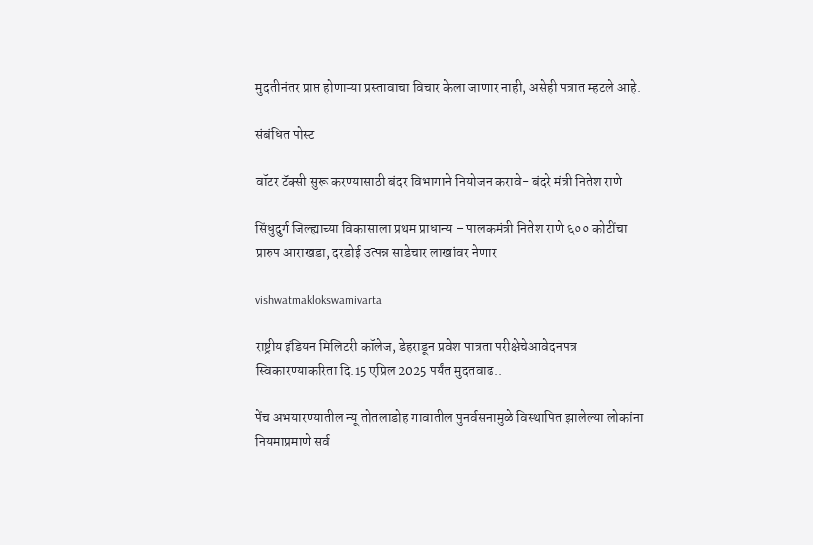मुदतीनंतर प्राप्त होणाऱ्या प्रस्तावाचा विचार केला जाणार नाही, असेही पत्रात म्हटले आहे.

संबंधित पोस्ट

वॉटर टॅक्सी सुरू करण्यासाठी बंदर विभागाने नियोजन करावे- बंदरे मंत्री नितेश राणे

सिंधुदुर्ग जिल्ह्याच्या विकासाला प्रथम प्राधान्य – पालकमंत्री नितेश राणे ६०० कोटींचा प्रारुप आराखडा, दरडोई उत्पन्न साडेचार लाखांवर नेणार

vishwatmaklokswamivarta

राष्ट्रीय इंडियन मिलिटरी कॉलेज, डेहराडून प्रवेश पात्रता परीक्षेचेआवेदनपत्र स्विकारण्याकरिता दि.15 एप्रिल 2025 पर्यंत मुदतवाढ..

पेंच अभयारण्यातील न्यू तोतलाडोह गावातील पुनर्वसनामुळे विस्थापित झालेल्या लोकांना नियमाप्रमाणे सर्व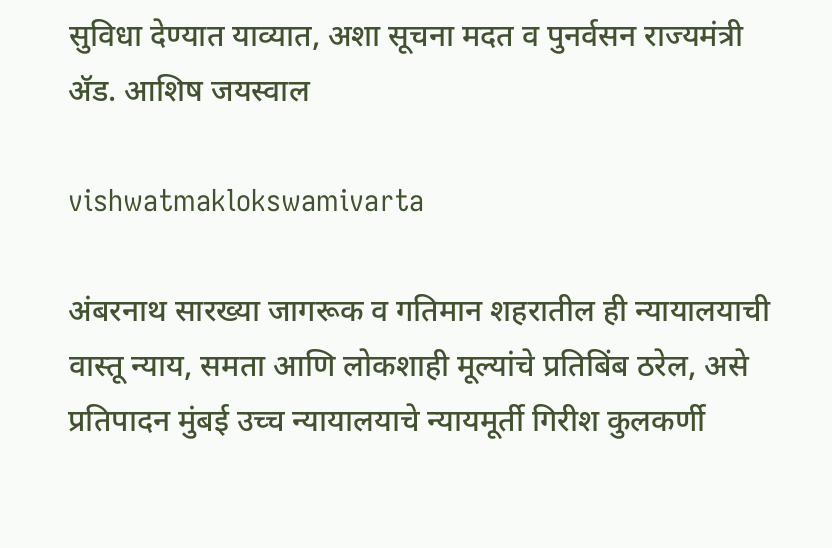सुविधा देण्यात याव्यात, अशा सूचना मदत व पुनर्वसन राज्यमंत्री ॲड. आशिष जयस्वाल

vishwatmaklokswamivarta

अंबरनाथ सारख्या जागरूक व गतिमान शहरातील ही न्यायालयाची वास्तू न्याय, समता आणि लोकशाही मूल्यांचे प्रतिबिंब ठरेल, असे प्रतिपादन मुंबई उच्च न्यायालयाचे न्यायमूर्ती गिरीश कुलकर्णी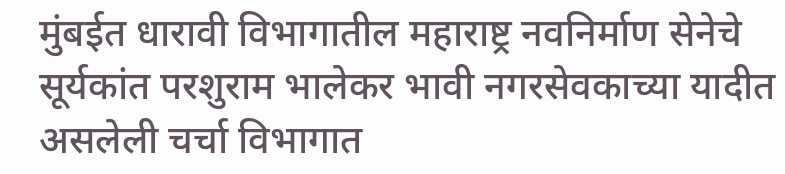मुंबईत धारावी विभागातील महाराष्ट्र नवनिर्माण सेनेचे सूर्यकांत परशुराम भालेकर भावी नगरसेवकाच्या यादीत असलेली चर्चा विभागात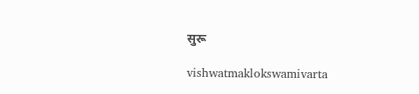सुरू

vishwatmaklokswamivarta